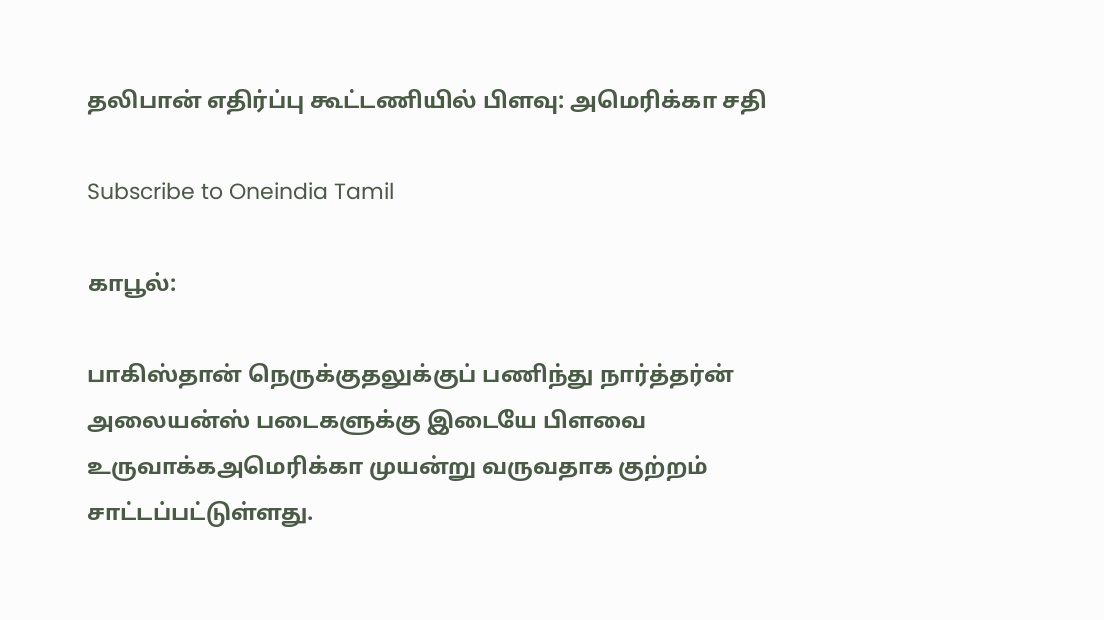தலிபான் எதிர்ப்பு கூட்டணியில் பிளவு: அமெரிக்கா சதி

Subscribe to Oneindia Tamil

காபூல்:

பாகிஸ்தான் நெருக்குதலுக்குப் பணிந்து நார்த்தர்ன் அலையன்ஸ் படைகளுக்கு இடையே பிளவை உருவாக்கஅமெரிக்கா முயன்று வருவதாக குற்றம் சாட்டப்பட்டுள்ளது.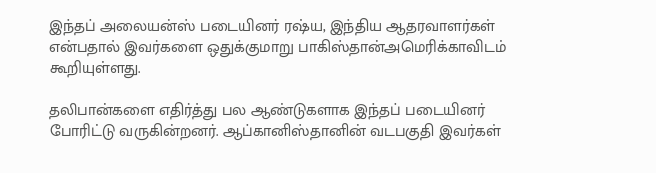இந்தப் அலையன்ஸ் படையினர் ரஷ்ய, இந்திய ஆதரவாளர்கள் என்பதால் இவர்களை ஒதுக்குமாறு பாகிஸ்தான்அமெரிக்காவிடம் கூறியுள்ளது.

தலிபான்களை எதிர்த்து பல ஆண்டுகளாக இந்தப் படையினர் போரிட்டு வருகின்றனர். ஆப்கானிஸ்தானின் வடபகுதி இவர்கள்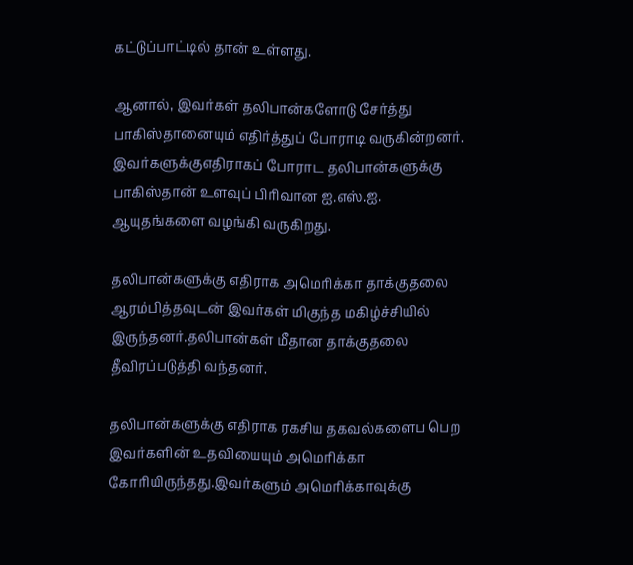கட்டுப்பாட்டில் தான் உள்ளது.

ஆனால், இவர்கள் தலிபான்களோடு சேர்த்து பாகிஸ்தானையும் எதிர்த்துப் போராடி வருகின்றனர். இவர்களுக்குஎதிராகப் போராட தலிபான்களுக்கு பாகிஸ்தான் உளவுப் பிரிவான ஐ.எஸ்.ஐ. ஆயுதங்களை வழங்கி வருகிறது.

தலிபான்களுக்கு எதிராக அமெரிக்கா தாக்குதலை ஆரம்பித்தவுடன் இவர்கள் மிகுந்த மகிழ்ச்சியில் இருந்தனர்.தலிபான்கள் மீதான தாக்குதலை தீவிரப்படுத்தி வந்தனர்.

தலிபான்களுக்கு எதிராக ரகசிய தகவல்களைப பெற இவர்களின் உதவியையும் அமெரிக்கா கோரியிருந்தது.இவர்களும் அமெரிக்காவுக்கு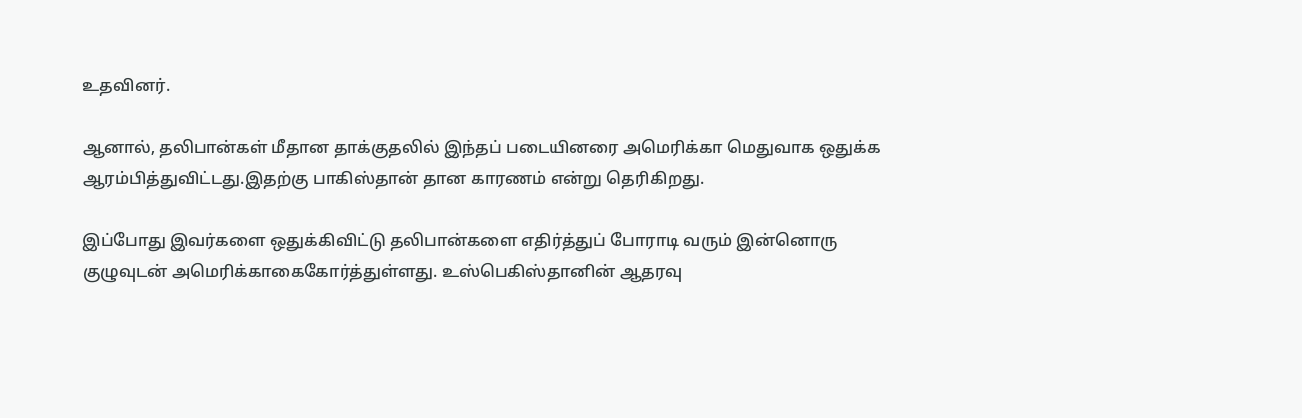உதவினர்.

ஆனால், தலிபான்கள் மீதான தாக்குதலில் இந்தப் படையினரை அமெரிக்கா மெதுவாக ஒதுக்க ஆரம்பித்துவிட்டது.இதற்கு பாகிஸ்தான் தான காரணம் என்று தெரிகிறது.

இப்போது இவர்களை ஒதுக்கிவிட்டு தலிபான்களை எதிர்த்துப் போராடி வரும் இன்னொரு குழுவுடன் அமெரிக்காகைகோர்த்துள்ளது. உஸ்பெகிஸ்தானின் ஆதரவு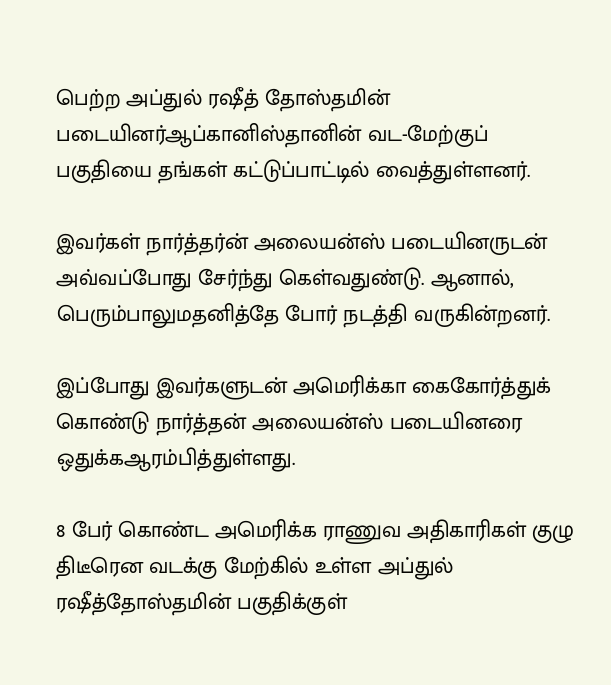பெற்ற அப்துல் ரஷீத் தோஸ்தமின் படையினர்ஆப்கானிஸ்தானின் வட-மேற்குப் பகுதியை தங்கள் கட்டுப்பாட்டில் வைத்துள்ளனர்.

இவர்கள் நார்த்தர்ன் அலையன்ஸ் படையினருடன் அவ்வப்போது சேர்ந்து கெள்வதுண்டு. ஆனால், பெரும்பாலுமதனித்தே போர் நடத்தி வருகின்றனர்.

இப்போது இவர்களுடன் அமெரிக்கா கைகோர்த்துக் கொண்டு நார்த்தன் அலையன்ஸ் படையினரை ஒதுக்கஆரம்பித்துள்ளது.

8 பேர் கொண்ட அமெரிக்க ராணுவ அதிகாரிகள் குழு திடீரென வடக்கு மேற்கில் உள்ள அப்துல் ரஷீத்தோஸ்தமின் பகுதிக்குள்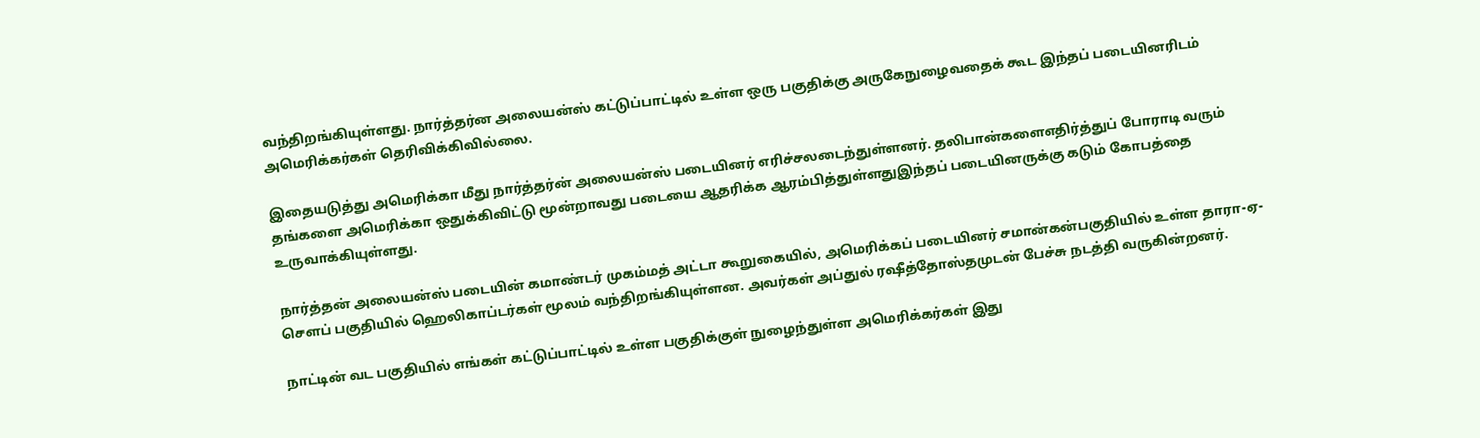வந்திறங்கியுள்ளது. நார்த்தர்ன அலையன்ஸ் கட்டுப்பாட்டில் உள்ள ஒரு பகுதிக்கு அருகேநுழைவதைக் கூட இந்தப் படையினரிடம் அமெரிக்கர்கள் தெரிவிக்கிவில்லை.

இதையடுத்து அமெரிக்கா மீது நார்த்தர்ன் அலையன்ஸ் படையினர் எரிச்சலடைந்துள்ளனர். தலிபான்களைஎதிர்த்துப் போராடி வரும் தங்களை அமெரிக்கா ஒதுக்கிவிட்டு மூன்றாவது படையை ஆதரிக்க ஆரம்பித்துள்ளதுஇந்தப் படையினருக்கு கடும் கோபத்தை உருவாக்கியுள்ளது.

நார்த்தன் அலையன்ஸ் படையின் கமாண்டர் முகம்மத் அட்டா கூறுகையில், அமெரிக்கப் படையினர் சமான்கன்பகுதியில் உள்ள தாரா-ஏ-செளப் பகுதியில் ஹெலிகாப்டர்கள் மூலம் வந்திறங்கியுள்ளன. அவர்கள் அப்துல் ரஷீத்தோஸ்தமுடன் பேச்சு நடத்தி வருகின்றனர்.

நாட்டின் வட பகுதியில் எங்கள் கட்டுப்பாட்டில் உள்ள பகுதிக்குள் நுழைந்துள்ள அமெரிக்கர்கள் இது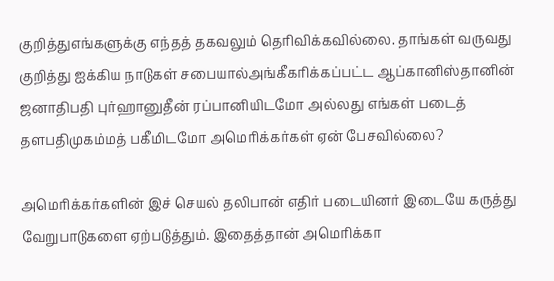குறித்துஎங்களுக்கு எந்தத் தகவலும் தெரிவிக்கவில்லை. தாங்கள் வருவது குறித்து ஐக்கிய நாடுகள் சபையால்அங்கீகரிக்கப்பட்ட ஆப்கானிஸ்தானின் ஜனாதிபதி புர்ஹானுதீன் ரப்பானியிடமோ அல்லது எங்கள் படைத் தளபதிமுகம்மத் பகீமிடமோ அமெரிக்கர்கள் ஏன் பேசவில்லை?

அமெரிக்கர்களின் இச் செயல் தலிபான் எதிர் படையினர் இடையே கருத்து வேறுபாடுகளை ஏற்படுத்தும். இதைத்தான் அமெரிக்கா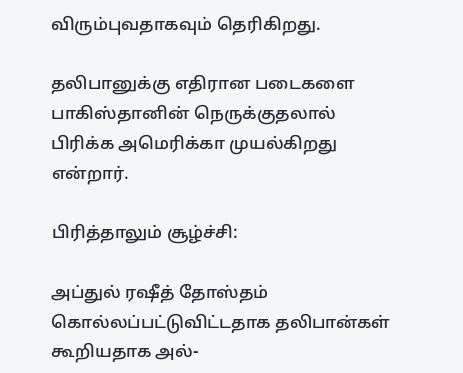விரும்புவதாகவும் தெரிகிறது.

தலிபானுக்கு எதிரான படைகளை பாகிஸ்தானின் நெருக்குதலால் பிரிக்க அமெரிக்கா முயல்கிறது என்றார்.

பிரித்தாலும் சூழ்ச்சி:

அப்துல் ரஷீத் தோஸ்தம் கொல்லப்பட்டுவிட்டதாக தலிபான்கள் கூறியதாக அல்-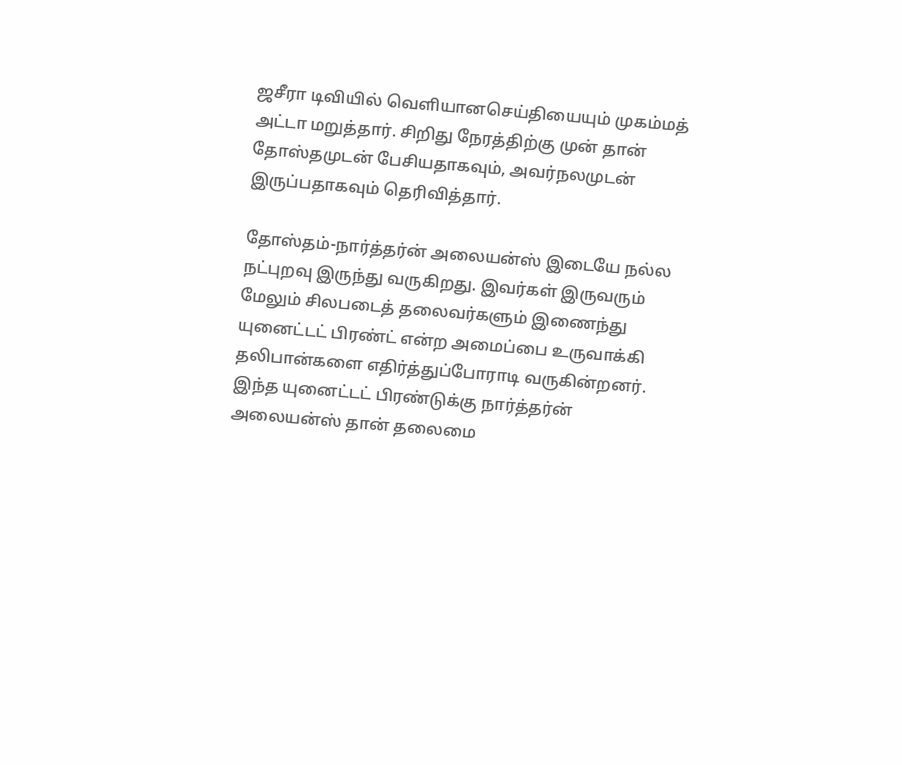ஜசீரா டிவியில் வெளியானசெய்தியையும் முகம்மத் அட்டா மறுத்தார். சிறிது நேரத்திற்கு முன் தான் தோஸ்தமுடன் பேசியதாகவும், அவர்நலமுடன் இருப்பதாகவும் தெரிவித்தார்.

தோஸ்தம்-நார்த்தர்ன் அலையன்ஸ் இடையே நல்ல நட்புறவு இருந்து வருகிறது. இவர்கள் இருவரும் மேலும் சிலபடைத் தலைவர்களும் இணைந்து யுனைட்டட் பிரண்ட் என்ற அமைப்பை உருவாக்கி தலிபான்களை எதிர்த்துப்போராடி வருகின்றனர். இந்த யுனைட்டட் பிரண்டுக்கு நார்த்தர்ன் அலையன்ஸ் தான் தலைமை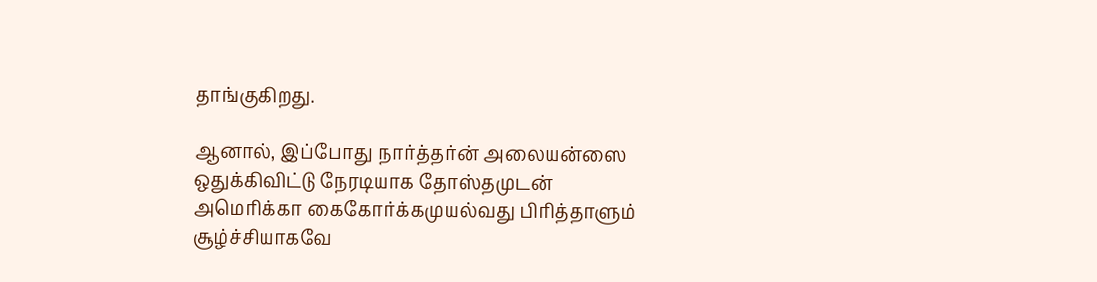தாங்குகிறது.

ஆனால், இப்போது நார்த்தர்ன் அலையன்ஸை ஒதுக்கிவிட்டு நேரடியாக தோஸ்தமுடன் அமெரிக்கா கைகோர்க்கமுயல்வது பிரித்தாளும் சூழ்ச்சியாகவே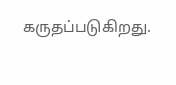கருதப்படுகிறது.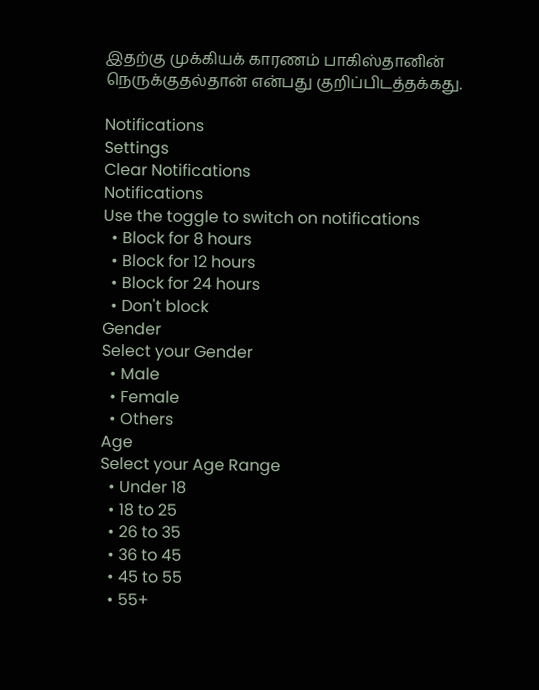இதற்கு முக்கியக் காரணம் பாகிஸ்தானின் நெருக்குதல்தான் என்பது குறிப்பிடத்தக்கது.

Notifications
Settings
Clear Notifications
Notifications
Use the toggle to switch on notifications
  • Block for 8 hours
  • Block for 12 hours
  • Block for 24 hours
  • Don't block
Gender
Select your Gender
  • Male
  • Female
  • Others
Age
Select your Age Range
  • Under 18
  • 18 to 25
  • 26 to 35
  • 36 to 45
  • 45 to 55
  • 55+